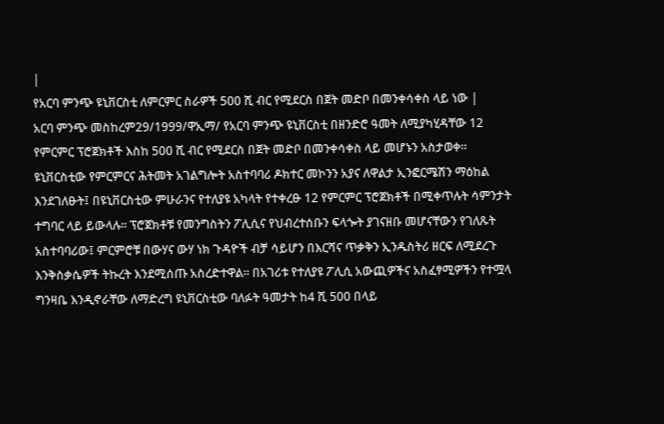|
የአርባ ምንጭ ዩኒቨርስቲ ለምርምር ስራዎች 500 ሺ ብር የሚደርስ በጀት መድቦ በመንቀሳቀስ ላይ ነው |
አርባ ምንጭ መስከረም29/1999/ዋኢማ/ የአርባ ምንጭ ዩኒቨርስቲ በዘንድሮ ዓመት ለሚያካሂዳቸው 12 የምርምር ፕሮጀክቶች እስከ 500 ሺ ብር የሚደርስ በጀት መድቦ በመንቀሳቀስ ላይ መሆኑን አስታወቀ። ዩኒቨርስቲው የምርምርና ሕትመት አገልግሎት አስተባባሪ ዶክተር መኮንን አያና ለዋልታ ኢንፎርሜሽን ማዕከል እንደገለፁት፤ በዩኒቨርስቲው ምሁራንና የተለያዩ አካላት የተቀረፁ 12 የምርምር ፕሮጀክቶች በሚቀጥሉት ሳምንታት ተግባር ላይ ይውላሉ። ፕሮጀክቶቹ የመንግስትን ፖሊሲና የህብረተሰቡን ፍላጐት ያገናዘቡ መሆናቸውን የገለጹት አስተባባሪው፤ ምርምሮቹ በውሃና ውሃ ነክ ጉዳዮች ብቻ ሳይሆን በእርሻና ጥቃቅን ኢንዱስትሪ ዘርፍ ለሚደረጉ እንቅስቃሴዎች ትኩረት እንደሚሰጡ አስረድተዋል። በአገሪቱ የተለያዩ ፖሊሲ አውጪዎችና አስፈፃሚዎችን የተሟላ ግንዛቤ እንዲኖራቸው ለማድረግ ዩኒቨርስቲው ባለፉት ዓመታት ከ4 ሺ 500 በላይ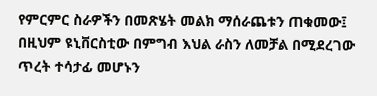የምርምር ስራዎችን በመጽሄት መልክ ማሰራጨቱን ጠቁመው፤ በዚህም ዩኒቨርስቲው በምግብ እህል ራስን ለመቻል በሚደረገው ጥረት ተሳታፊ መሆኑን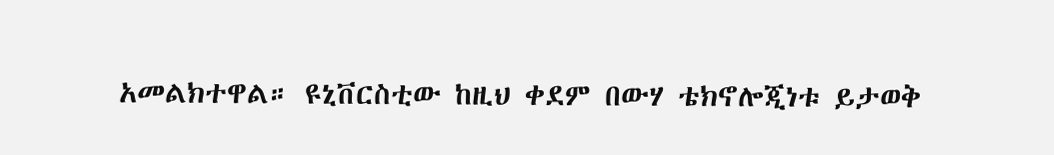አመልክተዋል። ዩኒቨርስቲው ከዚህ ቀደም በውሃ ቴክኖሎጂነቱ ይታወቅ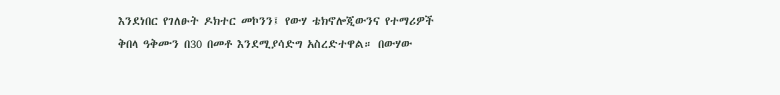እንደነበር የገለፁት ዶክተር መኮንን፤ የውሃ ቴክኖሎጂውንና የተማሪዎች ቅበላ ዓቅሙን በ30 በመቶ እንደሚያሳድግ አስረድተዋል። በውሃው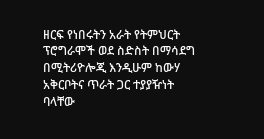ዘርፍ የነበሩትን አራት የትምህርት ፕሮግራሞች ወደ ስድስት በማሳደግ በሚትሪዮሎጂ እንዲሁም ከውሃ አቅርቦትና ጥራት ጋር ተያያዥነት ባላቸው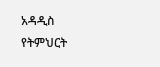አዳዲስ የትምህርት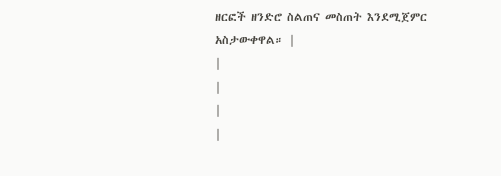ዘርፎች ዘንድሮ ስልጠና መስጠት እንደሚጀምር አስታውቀዋል። |
|
|
|
|